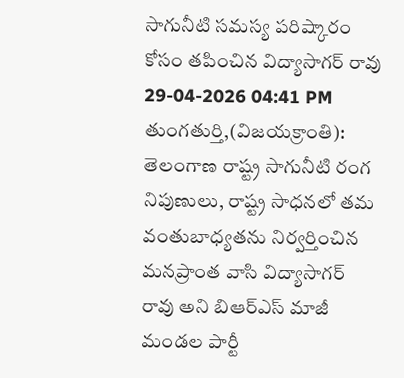సాగునీటి సమస్య పరిష్కారం కోసం తపించిన విద్యాసాగర్ రావు
29-04-2026 04:41 PM
తుంగతుర్తి,(విజయక్రాంతి): తెలంగాణ రాష్ట్ర సాగునీటి రంగ నిపుణులు, రాష్ట్ర సాధనలో తమ వంతుబాధ్యతను నిర్వర్తించిన మనప్రాంత వాసి విద్యాసాగర్ రావు అని బిఆర్ఎస్ మాజీ మండల పార్టీ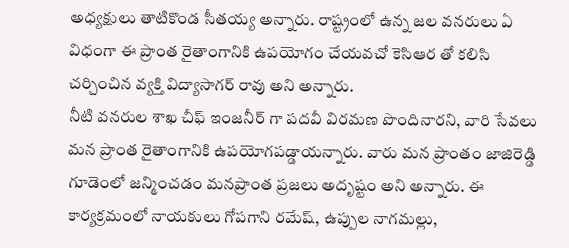అధ్యక్షులు తాటికొండ సీతయ్య అన్నారు. రాష్ట్రంలో ఉన్న జల వనరులు ఏ విధంగా ఈ ప్రాంత రైతాంగానికి ఉపయోగం చేయవచో కెసిఆర తో కలిసి చర్చించిన వ్యక్తి విద్యాసాగర్ రావు అని అన్నారు.
నీటి వనరుల శాఖ చీఫ్ ఇంజనీర్ గా పదవీ విరమణ పొందినారని, వారి సేవలు మన ప్రాంత రైతాంగానికి ఉపయోగపడ్డాయన్నారు. వారు మన ప్రాంతం జాజిరెడ్డి గూడెంలో జన్మించడం మనప్రాంత ప్రజలు అదృష్టం అని అన్నారు. ఈ కార్యక్రమంలో నాయకులు గోపగాని రమేష్, ఉప్పుల నాగమల్లు,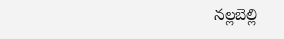నల్లబెల్లి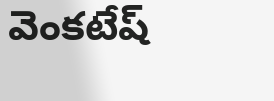వెంకటేష్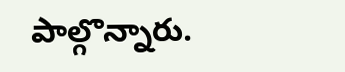పాల్గొన్నారు.